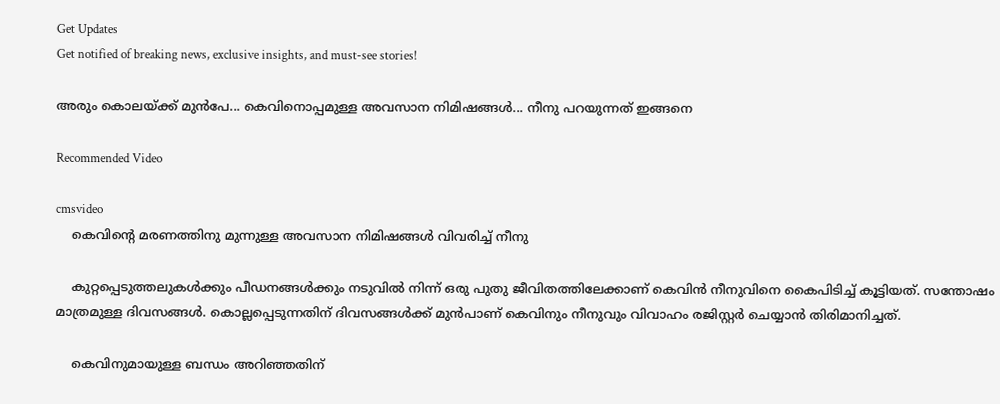Get Updates
Get notified of breaking news, exclusive insights, and must-see stories!

അരും കൊലയ്ക്ക് മുന്‍പേ... കെവിനൊപ്പമുള്ള അവസാന നിമിഷങ്ങള്‍... നീനു പറയുന്നത് ഇങ്ങനെ

Recommended Video

cmsvideo
    കെവിന്റെ മരണത്തിനു മുന്നുള്ള അവസാന നിമിഷങ്ങൾ വിവരിച്ച് നീനു

    കുറ്റപ്പെടുത്തലുകള്‍ക്കും പീഡനങ്ങള്‍ക്കും നടുവില്‍ നിന്ന് ഒരു പുതു ജീവിതത്തിലേക്കാണ് കെവിന്‍ നീനുവിനെ കൈപിടിച്ച് കൂട്ടിയത്. സന്തോഷം മാത്രമുള്ള ദിവസങ്ങള്‍. കൊല്ലപ്പെടുന്നതിന് ദിവസങ്ങള്‍ക്ക് മുന്‍പാണ് കെവിനും നീനുവും വിവാഹം രജിസ്റ്റര്‍ ചെയ്യാന്‍ തിരിമാനിച്ചത്.

    കെവിനുമായുള്ള ബന്ധം അറിഞ്ഞതിന്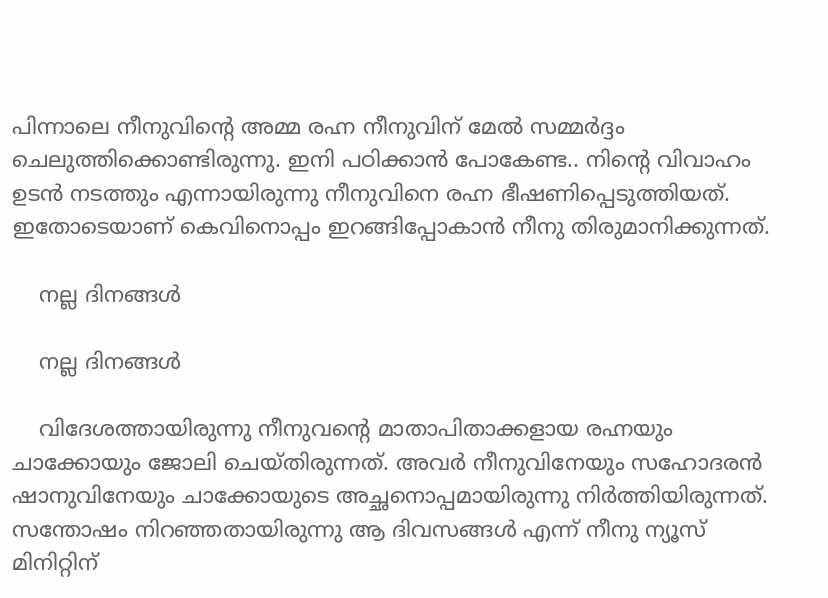പിന്നാലെ നീനുവിന്‍റെ അമ്മ രഹ്ന നീനുവിന് മേല്‍ സമ്മര്‍ദ്ദം ചെലുത്തിക്കൊണ്ടിരുന്നു. ഇനി പഠിക്കാന്‍ പോകേണ്ട.. നിന്‍റെ വിവാഹം ഉടന്‍ നടത്തും എന്നായിരുന്നു നീനുവിനെ രഹ്ന ഭീഷണിപ്പെടുത്തിയത്. ഇതോടെയാണ് കെവിനൊപ്പം ഇറങ്ങിപ്പോകാന്‍ നീനു തിരുമാനിക്കുന്നത്.

    നല്ല ദിനങ്ങള്‍

    നല്ല ദിനങ്ങള്‍

    വിദേശത്തായിരുന്നു നീനുവന്‍റെ മാതാപിതാക്കളായ രഹ്നയും ചാക്കോയും ജോലി ചെയ്തിരുന്നത്. അവര്‍ നീനുവിനേയും സഹോദരന്‍ ഷാനുവിനേയും ചാക്കോയുടെ അച്ഛനൊപ്പമായിരുന്നു നിര്‍ത്തിയിരുന്നത്. സന്തോഷം നിറഞ്ഞതായിരുന്നു ആ ദിവസങ്ങള്‍ എന്ന് നീനു ന്യൂസ് മിനിറ്റിന്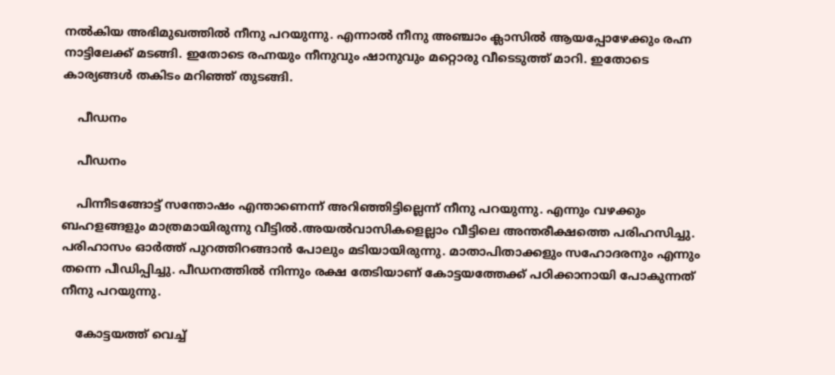നല്‍കിയ അഭിമുഖത്തില്‍ നീനു പറയുന്നു. എന്നാല്‍ നീനു അഞ്ചാം ക്ലാസില്‍ ആയപ്പോഴേക്കും രഹ്ന നാട്ടിലേക്ക് മടങ്ങി. ഇതോടെ രഹ്നയും നീനുവും ഷാനുവും മറ്റൊരു വീടെടുത്ത് മാറി. ഇതോടെ കാര്യങ്ങള്‍ തകിടം മറിഞ്ഞ് തുടങ്ങി.

    പീഡനം

    പീഡനം

    പിന്നീടങ്ങോട്ട് സന്തോഷം എന്താണെന്ന് അറിഞ്ഞിട്ടില്ലെന്ന് നീനു പറയുന്നു. എന്നും വഴക്കും ബഹളങ്ങളും മാത്രമായിരുന്നു വീട്ടില്‍.അയല്‍വാസികളെല്ലാം വീട്ടിലെ അന്തരീക്ഷത്തെ പരിഹസിച്ചു. പരിഹാസം ഓര്‍ത്ത് പുറത്തിറങ്ങാന്‍ പോലും മടിയായിരുന്നു. മാതാപിതാക്കളും സഹോദരനും എന്നും തന്നെ പീഡിപ്പിച്ചു. പീഡനത്തില്‍ നിന്നും രക്ഷ തേടിയാണ് കോട്ടയത്തേക്ക് പഠിക്കാനായി പോകുന്നത് നീനു പറയുന്നു.

    കോട്ടയത്ത് വെച്ച്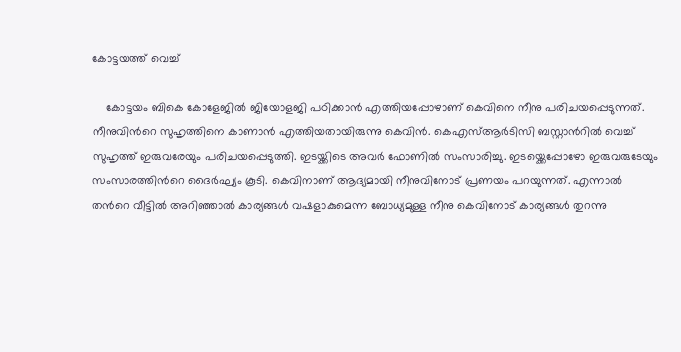കോട്ടയത്ത് വെച്ച്

    കോട്ടയം ബികെ കോളേജില്‍ ജിയോളജി പഠിക്കാന്‍ എത്തിയപ്പോഴാണ് കെവിനെ നീനു പരിചയപ്പെടുന്നത്. നീനുവിന്‍റെ സുഹൃത്തിനെ കാണാന്‍ എത്തിയതായിരുന്നു കെവിന്‍. കെഎസ്ആര്‍ടിസി ബസ്റ്റാന്‍റില്‍ വെച്ച് സുഹൃത്ത് ഇരുവരേയും പരിചയപ്പെടുത്തി. ഇടയ്ക്കിടെ അവര്‍ ഫോണില്‍ സംസാരിച്ചു. ഇടയ്ക്കെപ്പോഴോ ഇരുവരുടേയും സംസാരത്തിന്‍റെ ദൈര്‍ഘ്യം കൂടി. കെവിനാണ് ആദ്യമായി നീനുവിനോട് പ്രണയം പറയുന്നത്. എന്നാല്‍ തന്‍റെ വീട്ടില്‍ അറിഞ്ഞാല്‍ കാര്യങ്ങള്‍ വഷളാകുമെന്ന ബോധ്യമുള്ള നീനു കെവിനോട് കാര്യങ്ങള്‍ തുറന്നു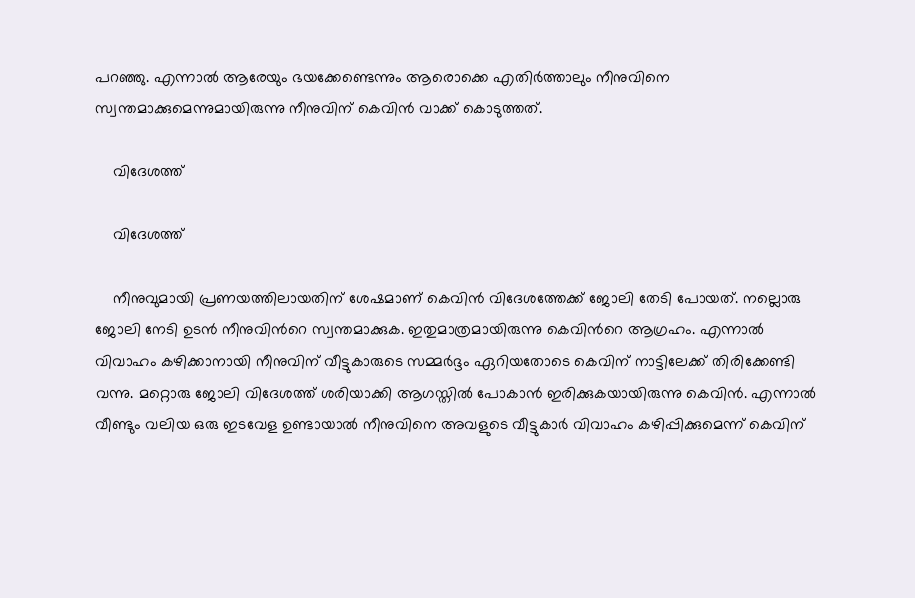പറഞ്ഞു. എന്നാല്‍ ആരേയും ഭയക്കേണ്ടെന്നും ആരൊക്കെ എതിര്‍ത്താലും നീനുവിനെ സ്വന്തമാക്കുമെന്നുമായിരുന്നു നീനുവിന് കെവിന്‍ വാക്ക് കൊടുത്തത്.

    വിദേശത്ത്

    വിദേശത്ത്

    നീനുവുമായി പ്രണയത്തിലായതിന് ശേഷമാണ് കെവിന്‍ വിദേശത്തേക്ക് ജോലി തേടി പോയത്. നല്ലൊരു ജോലി നേടി ഉടന്‍ നീനുവിന്‍റെ സ്വന്തമാക്കുക. ഇതുമാത്രമായിരുന്നു കെവിന്‍റെ ആഗ്രഹം. എന്നാല്‍ വിവാഹം കഴിക്കാനായി നീനുവിന് വീട്ടുകാരുടെ സമ്മര്‍ദ്ദം ഏറിയതോടെ കെവിന് നാട്ടിലേക്ക് തിരിക്കേണ്ടി വന്നു. മറ്റൊരു ജോലി വിദേശത്ത് ശരിയാക്കി ആഗസ്തില്‍ പോകാന്‍ ഇരിക്കുകയായിരുന്നു കെവിന്‍. എന്നാല്‍ വീണ്ടും വലിയ ഒരു ഇടവേള ഉണ്ടായാല്‍ നീനുവിനെ അവളുടെ വീട്ടുകാര്‍ വിവാഹം കഴിപ്പിക്കുമെന്ന് കെവിന്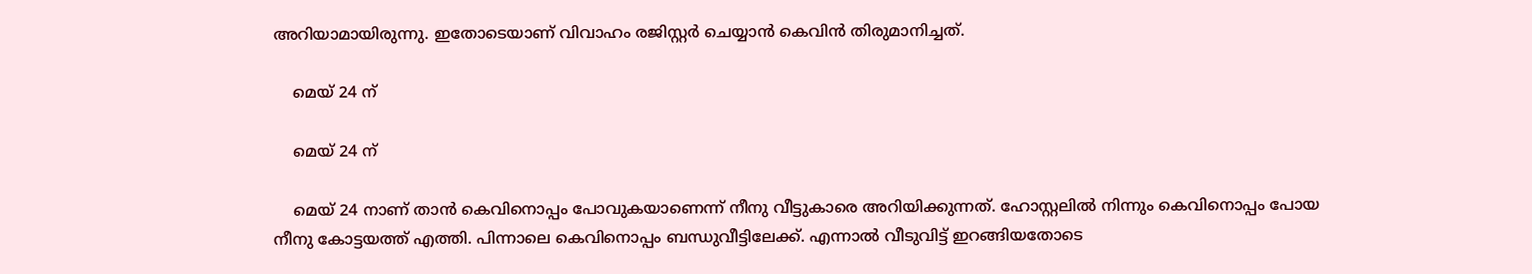അറിയാമായിരുന്നു. ഇതോടെയാണ് വിവാഹം രജിസ്റ്റര്‍ ചെയ്യാന്‍ കെവിന്‍ തിരുമാനിച്ചത്.

    മെയ് 24 ന്

    മെയ് 24 ന്

    മെയ് 24 നാണ് താന്‍ കെവിനൊപ്പം പോവുകയാണെന്ന് നീനു വീട്ടുകാരെ അറിയിക്കുന്നത്. ഹോസ്റ്റലില്‍ നിന്നും കെവിനൊപ്പം പോയ നീനു കോട്ടയത്ത് എത്തി. പിന്നാലെ കെവിനൊപ്പം ബന്ധുവീട്ടിലേക്ക്. എന്നാല്‍ വീടുവിട്ട് ഇറങ്ങിയതോടെ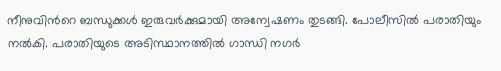നീനുവിന്‍റെ ബന്ധുക്കള്‍ ഇരുവര്‍ക്കുമായി അന്വേഷണം തുടങ്ങി. പോലീസില്‍ പരാതിയും നല്‍കി. പരാതിയുടെ അടിസ്ഥാനത്തില്‍ ഗാന്ധി നഗര്‍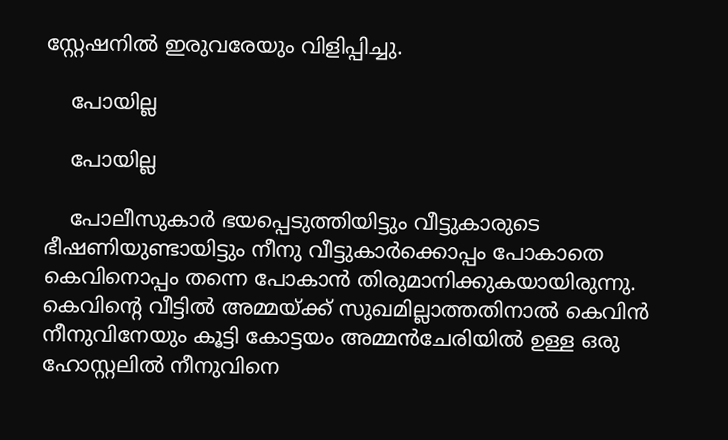സ്റ്റേഷനില്‍ ഇരുവരേയും വിളിപ്പിച്ചു.

    പോയില്ല

    പോയില്ല

    പോലീസുകാര്‍ ഭയപ്പെടുത്തിയിട്ടും വീട്ടുകാരുടെ ഭീഷണിയുണ്ടായിട്ടും നീനു വീട്ടുകാര്‍ക്കൊപ്പം പോകാതെ കെവിനൊപ്പം തന്നെ പോകാന്‍ തിരുമാനിക്കുകയായിരുന്നു. കെവിന്‍റെ വീട്ടില്‍ അമ്മയ്ക്ക് സുഖമില്ലാത്തതിനാല്‍ കെവിന്‍ നീനുവിനേയും കൂട്ടി കോട്ടയം അമ്മന്‍ചേരിയില്‍ ഉള്ള ഒരു ഹോസ്റ്റലില്‍ നീനുവിനെ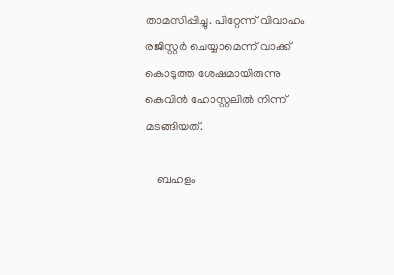താമസിപ്പിച്ചു. പിറ്റേന്ന് വിവാഹം രജിസ്റ്റര്‍ ചെയ്യാമെന്ന് വാക്ക് കൊടുത്ത ശേഷമായിരുന്നു കെവിന്‍ ഹോസ്റ്റലില്‍ നിന്ന് മടങ്ങിയത്.

    ബഹളം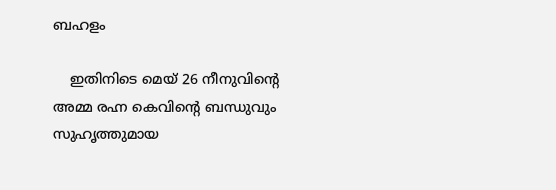ബഹളം

    ഇതിനിടെ മെയ് 26 നീനുവിന്‍റെ അമ്മ രഹ്ന കെവിന്‍റെ ബന്ധുവും സുഹൃത്തുമായ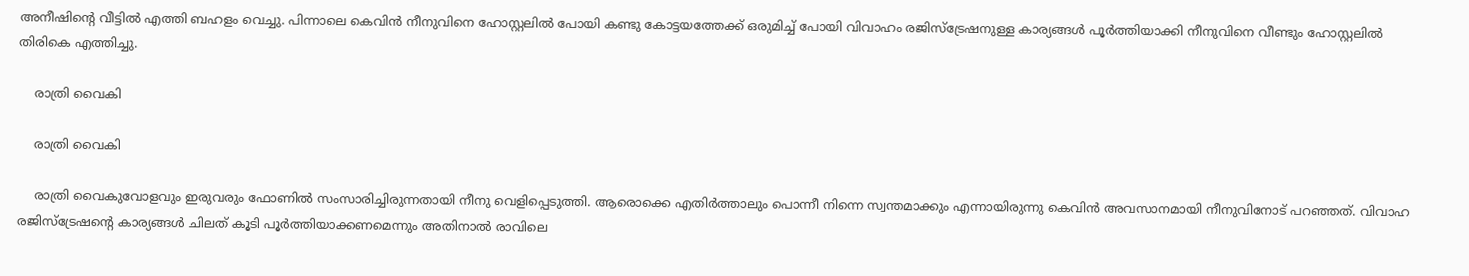അനീഷിന്‍റെ വീട്ടില്‍ എത്തി ബഹളം വെച്ചു. പിന്നാലെ കെവിന്‍ നീനുവിനെ ഹോസ്റ്റലില്‍ പോയി കണ്ടു കോട്ടയത്തേക്ക് ഒരുമിച്ച് പോയി വിവാഹം രജിസ്ട്രേഷനുള്ള കാര്യങ്ങള്‍ പൂര്‍ത്തിയാക്കി നീനുവിനെ വീണ്ടും ഹോസ്റ്റലില്‍ തിരികെ എത്തിച്ചു.

    രാത്രി വൈകി

    രാത്രി വൈകി

    രാത്രി വൈകുവോളവും ഇരുവരും ഫോണില്‍ സംസാരിച്ചിരുന്നതായി നീനു വെളിപ്പെടുത്തി. ആരൊക്കെ എതിര്‍ത്താലും പൊന്നീ നിന്നെ സ്വന്തമാക്കും എന്നായിരുന്നു കെവിന്‍ അവസാനമായി നീനുവിനോട് പറഞ്ഞത്. വിവാഹ രജിസ്ട്രേഷന്‍റെ കാര്യങ്ങള്‍ ചിലത് കൂടി പൂര്‍ത്തിയാക്കണമെന്നും അതിനാല്‍ രാവിലെ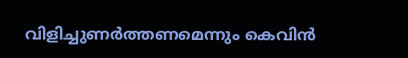വിളിച്ചുണര്‍ത്തണമെന്നും കെവിന്‍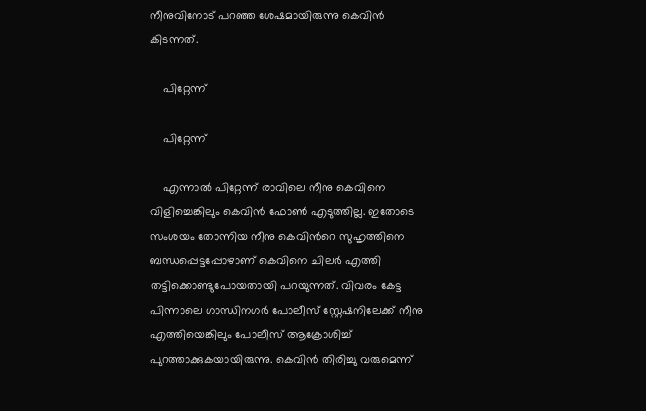നീനുവിനോട് പറഞ്ഞ ശേഷമായിരുന്നു കെവിന്‍ കിടന്നത്.

    പിറ്റേന്ന്

    പിറ്റേന്ന്

    എന്നാല്‍ പിറ്റേന്ന് രാവിലെ നീനു കെവിനെ വിളിച്ചെങ്കിലും കെവിന്‍ ഫോണ്‍ എടുത്തില്ല. ഇതോടെ സംശയം തോന്നിയ നീനു കെവിന്‍റെ സുഹൃത്തിനെ ബന്ധപ്പെട്ടപ്പോഴാണ് കെവിനെ ചിലര്‍ എത്തി തട്ടിക്കൊണ്ടുപോയതായി പറയുന്നത്. വിവരം കേട്ട പിന്നാലെ ഗാന്ധിനഗര്‍ പോലീസ് സ്റ്റേഷനിലേക്ക് നീനു എത്തിയെങ്കിലും പോലീസ് ആക്രോശിച്ച് പുറത്താക്കുകയായിരുന്നു. കെവിന്‍ തിരിച്ചു വരുമെന്ന്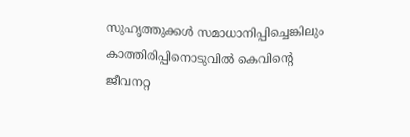സുഹൃത്തുക്കള്‍ സമാധാനിപ്പിച്ചെങ്കിലും കാത്തിരിപ്പിനൊടുവില്‍ കെവിന്‍റെ ജീവനറ്റ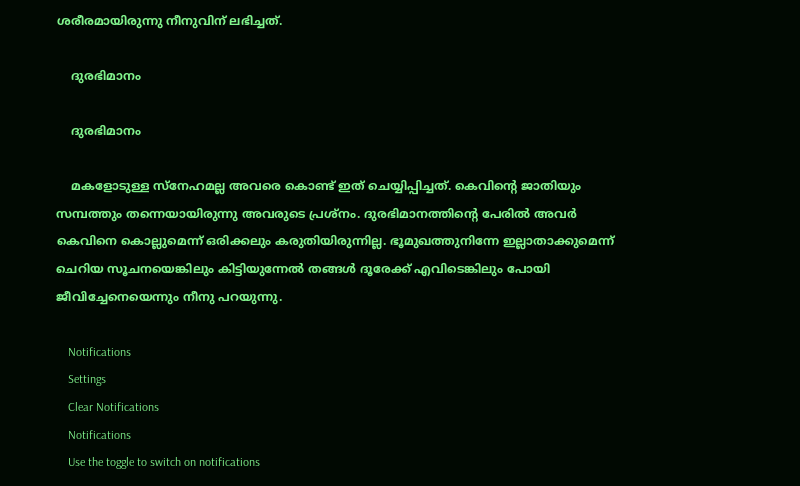ശരീരമായിരുന്നു നീനുവിന് ലഭിച്ചത്.

    ദുരഭിമാനം

    ദുരഭിമാനം

    മകളോടുള്ള സ്നേഹമല്ല അവരെ കൊണ്ട് ഇത് ചെയ്യിപ്പിച്ചത്. കെവിന്‍റെ ജാതിയും സമ്പത്തും തന്നെയായിരുന്നു അവരുടെ പ്രശ്നം. ദുരഭിമാനത്തിന്‍റെ പേരില്‍ അവര്‍ കെവിനെ കൊല്ലുമെന്ന് ഒരിക്കലും കരുതിയിരുന്നില്ല. ഭൂമുഖത്തുനിന്നേ ഇല്ലാതാക്കുമെന്ന് ചെറിയ സൂചനയെങ്കിലും കിട്ടിയുന്നേല്‍ തങ്ങള്‍ ദൂരേക്ക് എവിടെങ്കിലും പോയി ജീവിച്ചേനെയെന്നും നീനു പറയുന്നു.

    Notifications
    Settings
    Clear Notifications
    Notifications
    Use the toggle to switch on notifications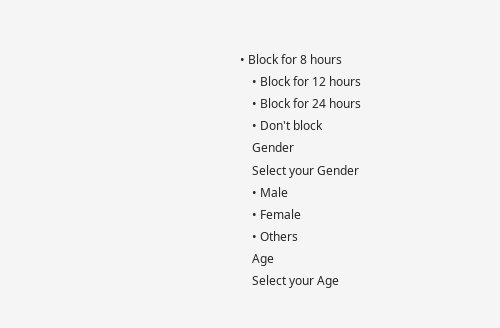• Block for 8 hours
    • Block for 12 hours
    • Block for 24 hours
    • Don't block
    Gender
    Select your Gender
    • Male
    • Female
    • Others
    Age
    Select your Age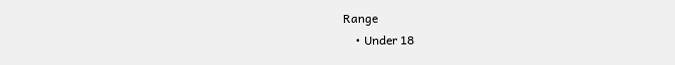Range
    • Under 18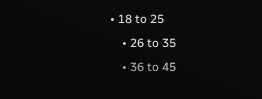• 18 to 25
    • 26 to 35
    • 36 to 45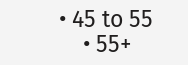• 45 to 55
    • 55+